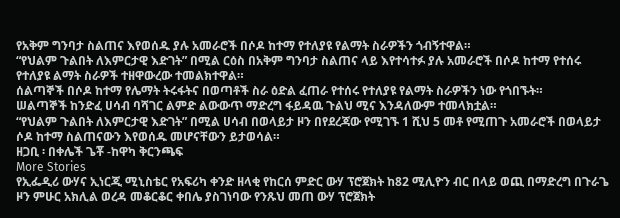የአቅም ግንባታ ስልጠና እየወሰዱ ያሉ አመራሮች በሶዶ ከተማ የተለያዩ የልማት ስራዎችን ጎብኝተዋል።
“የህልም ጉልበት ለእምርታዊ እድገት” በሚል ርዕስ በአቅም ግንባታ ስልጠና ላይ እየተሳተፉ ያሉ አመራሮች በሶዶ ከተማ የተሰሩ የተለያዩ ልማት ስራዎች ተዘዋውረው ተመልክተዋል።
ሰልጣኞች በሶዶ ከተማ የሌማት ትሩፋትና በወጣቶች ስራ ዕድል ፈጠራ የተሰሩ የተለያዩ የልማት ስራዎችን ነው የጎበኙት።
ሠልጣኞች ከንድፈ ሀሳብ ባሻገር ልምድ ልውውጥ ማድረግ ፋይዳዉ ጉልህ ሚና እንዳለውም ተመላክቷል።
“የህልም ጉልበት ለእምርታዊ እድገት” በሚል ሀሳብ በወላይታ ዞን በየደረጃው የሚገኙ 1 ሺህ 5 መቶ የሚጠጉ አመራሮች በወላይታ ሶዶ ከተማ ስልጠናውን እየወሰዱ መሆናቸውን ይታወሳል።
ዘጋቢ ፡ በቀሌች ጌቾ -ከዋካ ቅርንጫፍ
More Stories
የኢፌዲሪ ውሃና ኢነርጂ ሚኒስቴር የአፍሪካ ቀንድ ዘላቂ የከርሰ ምድር ውሃ ፕሮጀክት ከ82 ሚሊዮን ብር በላይ ወጪ በማድረግ በጉራጌ ዞን ምሁር አክሊል ወረዳ መቆርቆር ቀበሌ ያስገነባው የንጹህ መጠ ውሃ ፕሮጀክት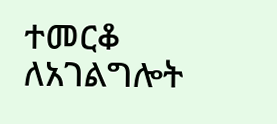ተመርቆ ለአገልግሎት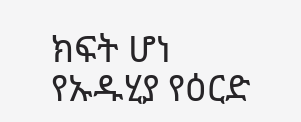ክፍት ሆነ
የኡዱሂያ የዕርድ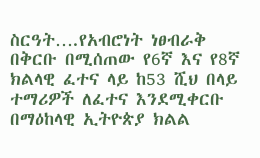ስርዓት….የአብሮነት ነፀብራቅ
በቅርቡ በሚሰጠው የ6ኛ እና የ8ኛ ክልላዊ ፈተና ላይ ከ53 ሺህ በላይ ተማሪዎች ለፈተና እንደሚቀርቡ በማዕከላዊ ኢትዮጵያ ክልል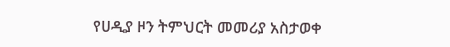የሀዲያ ዞን ትምህርት መመሪያ አስታወቀ